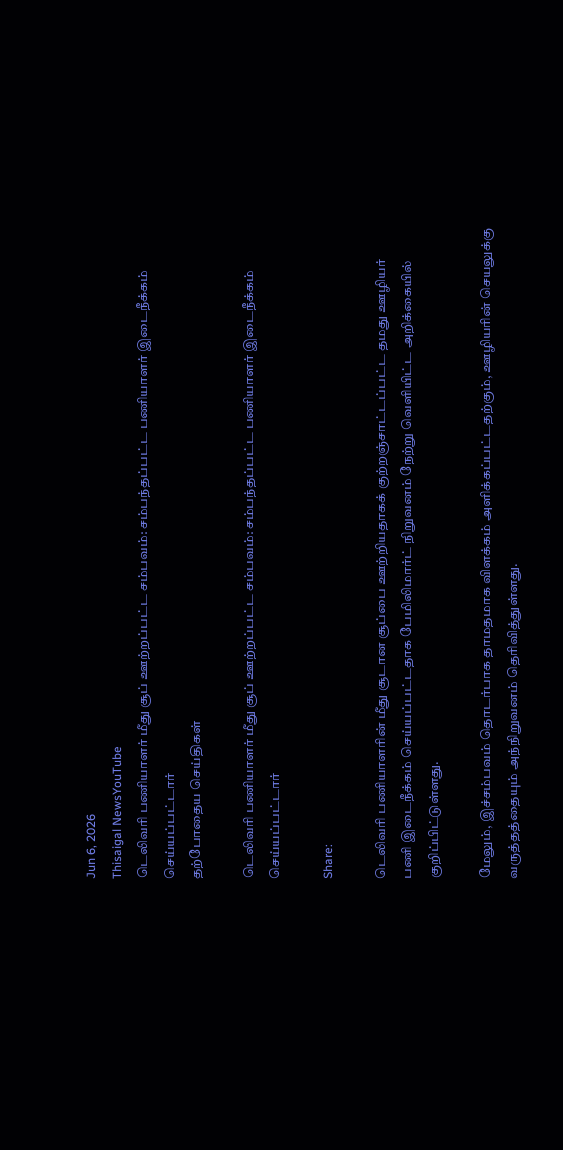Jun 6, 2026
Thisaigal NewsYouTube
டெலிவரி பணியாளர் மீது சூப் ஊற்றப்பட்ட சம்பவம்: சம்பந்தப்பட்ட பணியாளர் இடைநீக்கம் செய்யப்பட்டார்
தற்போதைய செய்திகள்

டெலிவரி பணியாளர் மீது சூப் ஊற்றப்பட்ட சம்பவம்: சம்பந்தப்பட்ட பணியாளர் இடைநீக்கம் செய்யப்பட்டார்

Share:

டெலிவரி பணியாளரின் மீது சூடான சூப்பை ஊற்றியதாகக் குற்றஞ்சாட்டப்பட்ட தமது ஊழியர் பணி இடைநீக்கம் செய்யப்பட்டதாக பேமிலிமார்ட் நிறுவனம் நேற்று வெளியிட்ட அறிக்கையில் குறிப்பிட்டுள்ளது.

மேலும், இச்சம்பவம் தொடர்பாக தாமதமாக விளக்கம் அளிக்கப்பட்டதற்கும், ஊழியரின் செயலுக்கு வருத்தத்தையும் அந்நிறுவனம் தெரிவித்துள்ளது.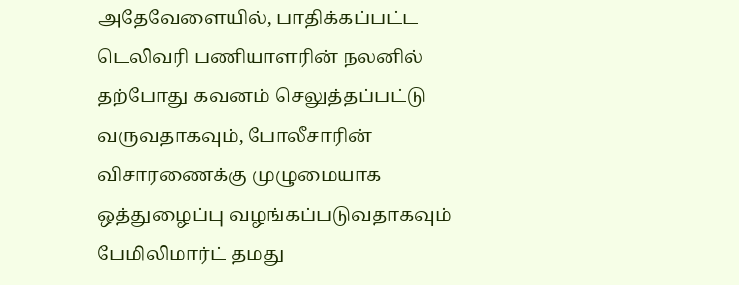அதேவேளையில், பாதிக்கப்பட்ட டெலிவரி பணியாளரின் நலனில் தற்போது கவனம் செலுத்தப்பட்டு வருவதாகவும், போலீசாரின் விசாரணைக்கு முழுமையாக ஒத்துழைப்பு வழங்கப்படுவதாகவும் பேமிலிமார்ட் தமது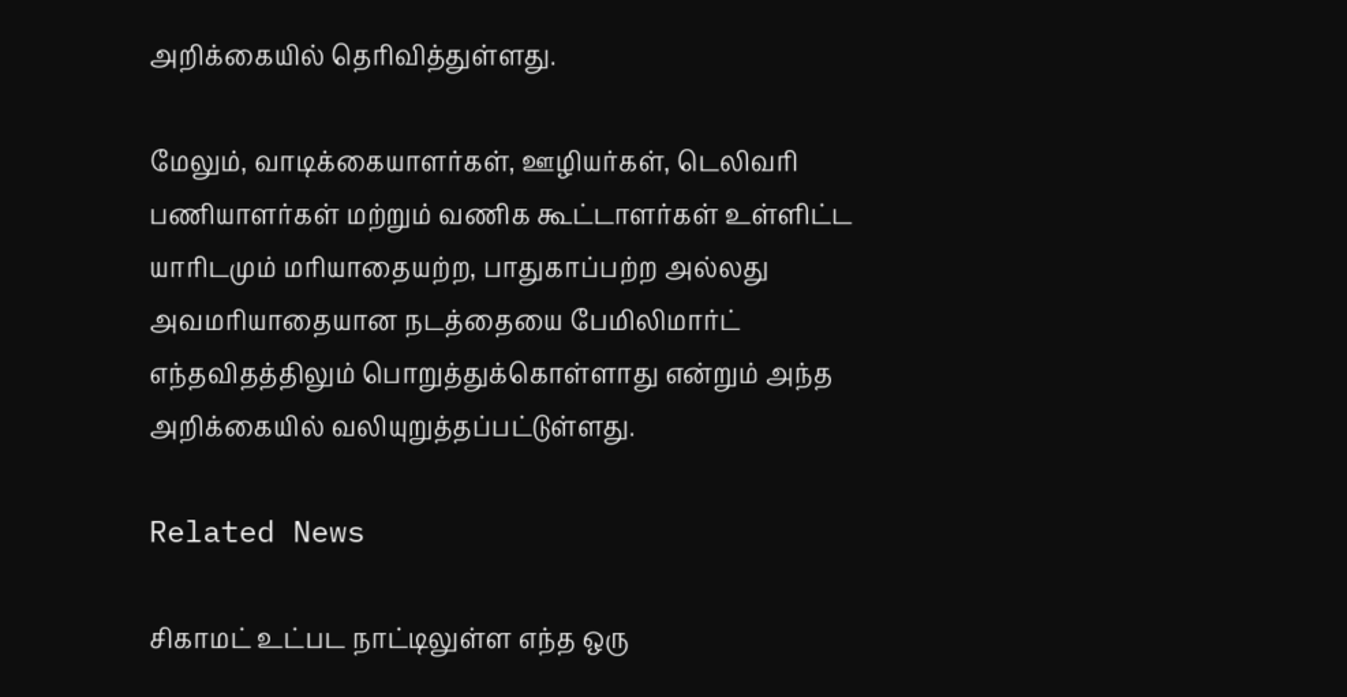அறிக்கையில் தெரிவித்துள்ளது.

மேலும், வாடிக்கையாளர்கள், ஊழியர்கள், டெலிவரி பணியாளர்கள் மற்றும் வணிக கூட்டாளர்கள் உள்ளிட்ட யாரிடமும் மரியாதையற்ற, பாதுகாப்பற்ற அல்லது அவமரியாதையான நடத்தையை பேமிலிமார்ட் எந்தவிதத்திலும் பொறுத்துக்கொள்ளாது என்றும் அந்த அறிக்கையில் வலியுறுத்தப்பட்டுள்ளது.

Related News

சிகாமட் உட்பட நாட்டிலுள்ள எந்த ஒரு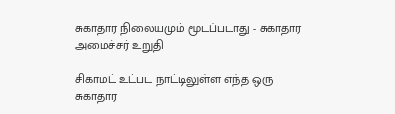சுகாதார நிலையமும் மூடப்படாது - சுகாதார அமைச்சர் உறுதி

சிகாமட் உட்பட நாட்டிலுள்ள எந்த ஒரு சுகாதார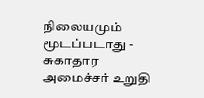நிலையமும் மூடப்படாது - சுகாதார அமைச்சர் உறுதி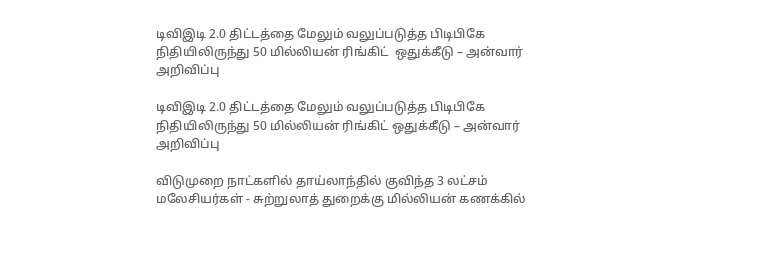டிவிஇடி 2.0 திட்டத்தை மேலும் வலுப்படுத்த பிடிபிகே நிதியிலிருந்து 50 மில்லியன் ரிங்கிட்  ஒதுக்கீடு – அன்வார் அறிவிப்பு

டிவிஇடி 2.0 திட்டத்தை மேலும் வலுப்படுத்த பிடிபிகே நிதியிலிருந்து 50 மில்லியன் ரிங்கிட் ஒதுக்கீடு – அன்வார் அறிவிப்பு

விடுமுறை நாட்களில் தாய்லாந்தில் குவிந்த 3 லட்சம் மலேசியர்கள் - சுற்றுலாத் துறைக்கு மில்லியன் கணக்கில்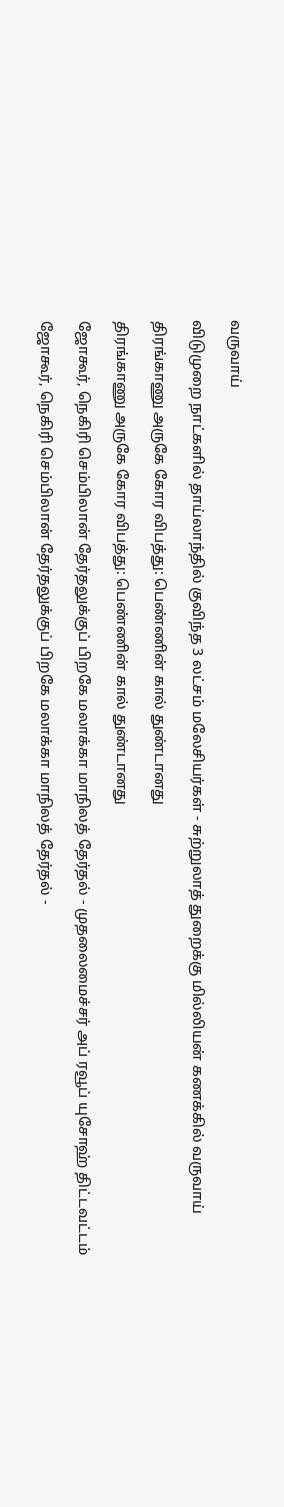வருவாய்

விடுமுறை நாட்களில் தாய்லாந்தில் குவிந்த 3 லட்சம் மலேசியர்கள் - சுற்றுலாத் துறைக்கு மில்லியன் கணக்கில் வருவாய்

திரங்காணு அருகே கோர விபத்து: பெண்ணின் கால் துண்டானது

திரங்காணு அருகே கோர விபத்து: பெண்ணின் கால் துண்டானது

ஜோகூர், நெகிரி செம்பிலான் தேர்தலுக்குப் பிறகே மலாக்கா மாநிலத் தேர்தல் - முதலைமைச்சர் அப் ரவூப் யுசோஹ் திட்டவட்டம்

ஜோகூர், நெகிரி செம்பிலான் தேர்தலுக்குப் பிறகே மலாக்கா மாநிலத் தேர்தல் -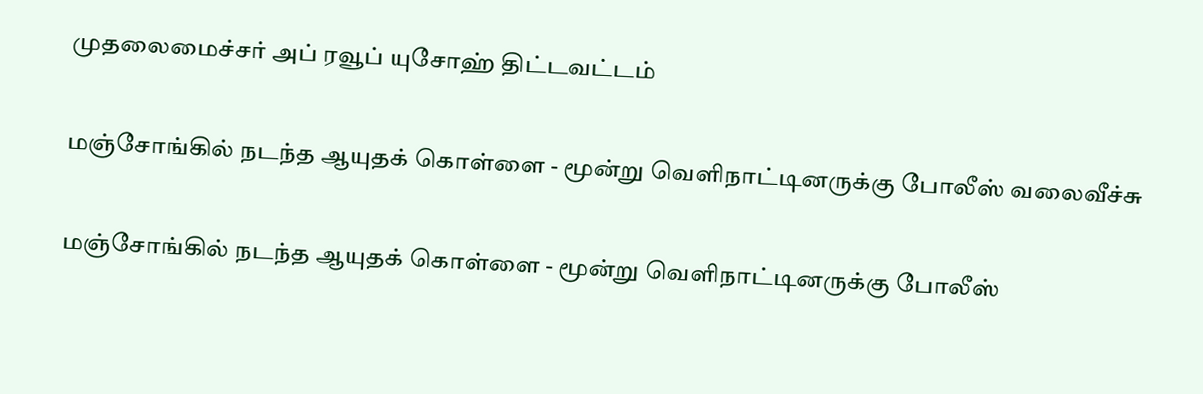முதலைமைச்சர் அப் ரவூப் யுசோஹ் திட்டவட்டம்

மஞ்சோங்கில் நடந்த ஆயுதக் கொள்ளை - மூன்று வெளிநாட்டினருக்கு போலீஸ் வலைவீச்சு

மஞ்சோங்கில் நடந்த ஆயுதக் கொள்ளை - மூன்று வெளிநாட்டினருக்கு போலீஸ்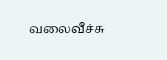வலைவீச்சு